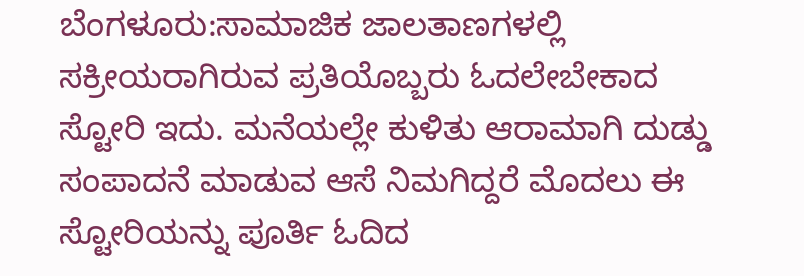ಬೆಂಗಳೂರು:ಸಾಮಾಜಿಕ ಜಾಲತಾಣಗಳಲ್ಲಿ ಸಕ್ರೀಯರಾಗಿರುವ ಪ್ರತಿಯೊಬ್ಬರು ಓದಲೇಬೇಕಾದ ಸ್ಟೋರಿ ಇದು. ಮನೆಯಲ್ಲೇ ಕುಳಿತು ಆರಾಮಾಗಿ ದುಡ್ಡು ಸಂಪಾದನೆ ಮಾಡುವ ಆಸೆ ನಿಮಗಿದ್ದರೆ ಮೊದಲು ಈ ಸ್ಟೋರಿಯನ್ನು ಪೂರ್ತಿ ಓದಿದ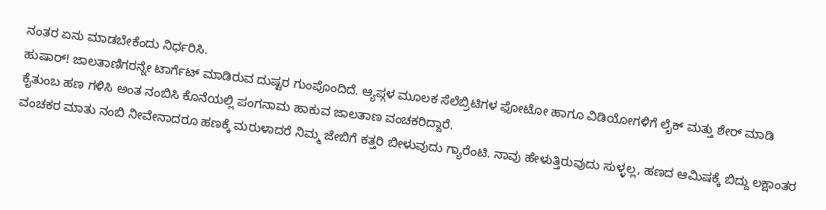ನಂತರ ಏನು ಮಾಡಬೇಕೆಂದು ನಿರ್ಧರಿಸಿ.
ಹುಷಾರ್! ಜಾಲತಾಣಿಗರನ್ನೇ ಟಾರ್ಗೆಟ್ ಮಾಡಿರುವ ದುಷ್ಟರ ಗುಂಪೊಂದಿದೆ. ಆ್ಯಪ್ಗಳ ಮೂಲಕ ಸೆಲೆಬ್ರಿಟಿಗಳ ಫೋಟೋ ಹಾಗೂ ವಿಡಿಯೋಗಳಿಗೆ ಲೈಕ್ ಮತ್ತು ಶೇರ್ ಮಾಡಿ ಕೈತುಂಬ ಹಣ ಗಳಿಸಿ ಅಂತ ನಂಬಿಸಿ ಕೊನೆಯಲ್ಲಿ ಪಂಗನಾಮ ಹಾಕುವ ಜಾಲತಾಣ ವಂಚಕರಿದ್ದಾರೆ.
ವಂಚಕರ ಮಾತು ನಂಬಿ ನೀವೇನಾದರೂ ಹಣಕ್ಕೆ ಮರುಳಾದರೆ ನಿಮ್ಮ ಜೇಬಿಗೆ ಕತ್ತರಿ ಬೀಳುವುದು ಗ್ಯಾರೆಂಟಿ. ನಾವು ಹೇಳುತ್ತಿರುವುದು ಸುಳ್ಳಲ್ಲ, ಹಣದ ಆಮಿಷಕ್ಕೆ ಬಿದ್ದು ಲಕ್ಷಾಂತರ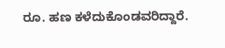ರೂ. ಹಣ ಕಳೆದುಕೊಂಡವರಿದ್ದಾರೆ.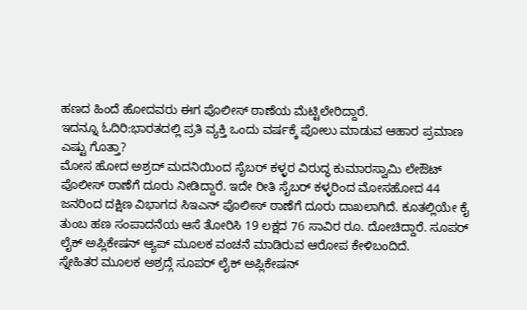ಹಣದ ಹಿಂದೆ ಹೋದವರು ಈಗ ಪೊಲೀಸ್ ಠಾಣೆಯ ಮೆಟ್ಟಿಲೇರಿದ್ದಾರೆ.
ಇದನ್ನೂ ಓದಿರಿ:ಭಾರತದಲ್ಲಿ ಪ್ರತಿ ವ್ಯಕ್ತಿ ಒಂದು ವರ್ಷಕ್ಕೆ ಪೋಲು ಮಾಡುವ ಆಹಾರ ಪ್ರಮಾಣ ಎಷ್ಟು ಗೊತ್ತಾ?
ಮೋಸ ಹೋದ ಅಶ್ರದ್ ಮದನಿಯಿಂದ ಸೈಬರ್ ಕಳ್ಳರ ವಿರುದ್ಧ ಕುಮಾರಸ್ವಾಮಿ ಲೇಔಟ್ ಪೊಲೀಸ್ ಠಾಣೆಗೆ ದೂರು ನೀಡಿದ್ದಾರೆ. ಇದೇ ರೀತಿ ಸೈಬರ್ ಕಳ್ಳರಿಂದ ಮೋಸಹೋದ 44 ಜನರಿಂದ ದಕ್ಷಿಣ ವಿಭಾಗದ ಸಿಇಎನ್ ಪೊಲೀಸ್ ಠಾಣೆಗೆ ದೂರು ದಾಖಲಾಗಿದೆ. ಕೂತಲ್ಲಿಯೇ ಕೈ ತುಂಬ ಹಣ ಸಂಪಾದನೆಯ ಆಸೆ ತೋರಿಸಿ 19 ಲಕ್ಷದ 76 ಸಾವಿರ ರೂ. ದೋಚಿದ್ದಾರೆ. ಸೂಪರ್ ಲೈಕ್ ಅಪ್ಲಿಕೇಷನ್ ಆ್ಯಪ್ ಮೂಲಕ ವಂಚನೆ ಮಾಡಿರುವ ಆರೋಪ ಕೇಳಿಬಂದಿದೆ.
ಸ್ನೇಹಿತರ ಮೂಲಕ ಅಶ್ರದ್ಗೆ ಸೂಪರ್ ಲೈಕ್ ಅಪ್ಲಿಕೇಷನ್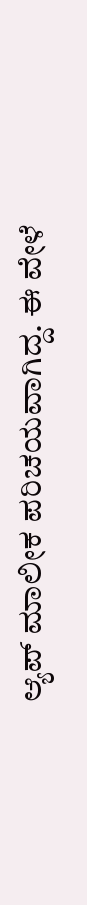ಆ್ಯಪ್ ಮಾಲೀಕ ಪರಿಚಯವಾಗಿದ್ದ. ಈ ವೇಳೆ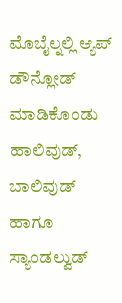ಮೊಬೈಲ್ನಲ್ಲಿ ಆ್ಯಪ್ ಡೌನ್ಲೋಡ್ ಮಾಡಿಕೊಂಡು ಹಾಲಿವುಡ್, ಬಾಲಿವುಡ್ ಹಾಗೂ ಸ್ಯಾಂಡಲ್ವುಡ್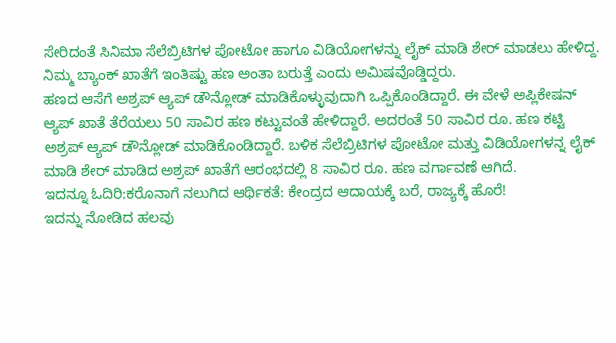ಸೇರಿದಂತೆ ಸಿನಿಮಾ ಸೆಲೆಬ್ರಿಟಿಗಳ ಪೋಟೋ ಹಾಗೂ ವಿಡಿಯೋಗಳನ್ನು ಲೈಕ್ ಮಾಡಿ ಶೇರ್ ಮಾಡಲು ಹೇಳಿದ್ದ. ನಿಮ್ಮ ಬ್ಯಾಂಕ್ ಖಾತೆಗೆ ಇಂತಿಷ್ಟು ಹಣ ಅಂತಾ ಬರುತ್ತೆ ಎಂದು ಅಮಿಷವೊಡ್ಡಿದ್ದರು.
ಹಣದ ಆಸೆಗೆ ಅಶ್ರಪ್ ಆ್ಯಪ್ ಡೌನ್ಲೋಡ್ ಮಾಡಿಕೊಳ್ಳುವುದಾಗಿ ಒಪ್ಪಿಕೊಂಡಿದ್ದಾರೆ. ಈ ವೇಳೆ ಅಪ್ಲಿಕೇಷನ್ ಆ್ಯಪ್ ಖಾತೆ ತೆರೆಯಲು 50 ಸಾವಿರ ಹಣ ಕಟ್ಟುವಂತೆ ಹೇಳಿದ್ದಾರೆ. ಅದರಂತೆ 50 ಸಾವಿರ ರೂ. ಹಣ ಕಟ್ಟಿ ಅಶ್ರಪ್ ಆ್ಯಪ್ ಡೌನ್ಲೋಡ್ ಮಾಡಿಕೊಂಡಿದ್ದಾರೆ. ಬಳಿಕ ಸೆಲೆಬ್ರಿಟಿಗಳ ಪೋಟೋ ಮತ್ತು ವಿಡಿಯೋಗಳನ್ನ ಲೈಕ್ ಮಾಡಿ ಶೇರ್ ಮಾಡಿದ ಅಶ್ರಪ್ ಖಾತೆಗೆ ಆರಂಭದಲ್ಲಿ 8 ಸಾವಿರ ರೂ. ಹಣ ವರ್ಗಾವಣೆ ಆಗಿದೆ.
ಇದನ್ನೂ ಓದಿರಿ:ಕರೊನಾಗೆ ನಲುಗಿದ ಆರ್ಥಿಕತೆ: ಕೇಂದ್ರದ ಆದಾಯಕ್ಕೆ ಬರೆ, ರಾಜ್ಯಕ್ಕೆ ಹೊರೆ!
ಇದನ್ನು ನೋಡಿದ ಹಲವು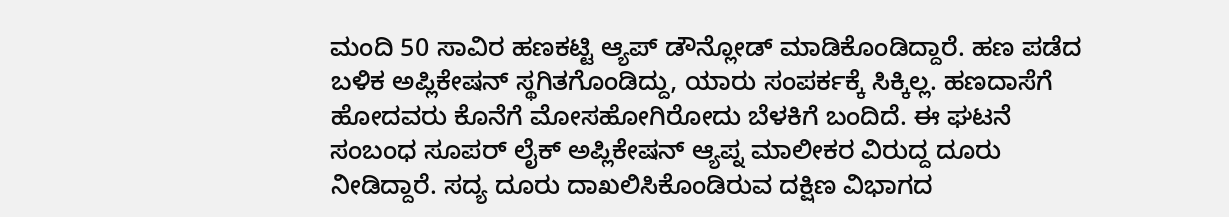ಮಂದಿ 50 ಸಾವಿರ ಹಣಕಟ್ಟಿ ಆ್ಯಪ್ ಡೌನ್ಲೋಡ್ ಮಾಡಿಕೊಂಡಿದ್ದಾರೆ. ಹಣ ಪಡೆದ ಬಳಿಕ ಅಪ್ಲಿಕೇಷನ್ ಸ್ಥಗಿತಗೊಂಡಿದ್ದು, ಯಾರು ಸಂಪರ್ಕಕ್ಕೆ ಸಿಕ್ಕಿಲ್ಲ. ಹಣದಾಸೆಗೆ ಹೋದವರು ಕೊನೆಗೆ ಮೋಸಹೋಗಿರೋದು ಬೆಳಕಿಗೆ ಬಂದಿದೆ. ಈ ಘಟನೆ ಸಂಬಂಧ ಸೂಪರ್ ಲೈಕ್ ಅಪ್ಲಿಕೇಷನ್ ಆ್ಯಪ್ನ ಮಾಲೀಕರ ವಿರುದ್ದ ದೂರು ನೀಡಿದ್ದಾರೆ. ಸದ್ಯ ದೂರು ದಾಖಲಿಸಿಕೊಂಡಿರುವ ದಕ್ಷಿಣ ವಿಭಾಗದ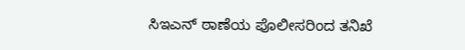ಸಿಇಎನ್ ಠಾಣೆಯ ಪೊಲೀಸರಿಂದ ತನಿಖೆ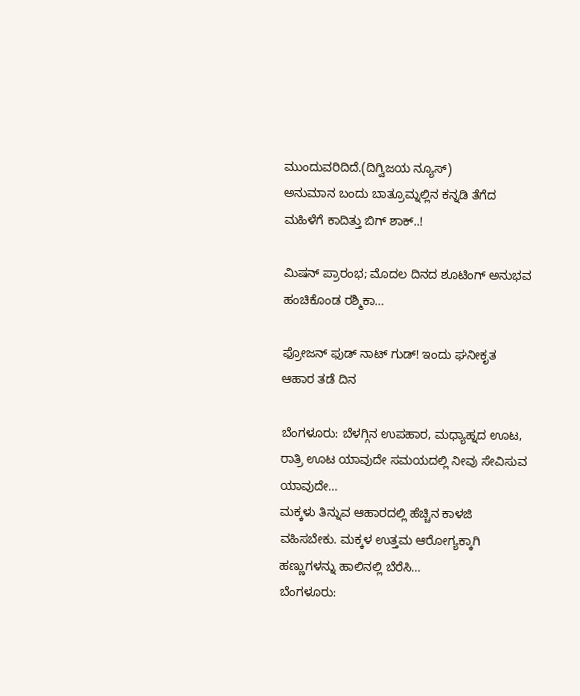ಮುಂದುವರಿದಿದೆ.(ದಿಗ್ವಿಜಯ ನ್ಯೂಸ್)
ಅನುಮಾನ ಬಂದು ಬಾತ್ರೂಮ್ನಲ್ಲಿನ ಕನ್ನಡಿ ತೆಗೆದ ಮಹಿಳೆಗೆ ಕಾದಿತ್ತು ಬಿಗ್ ಶಾಕ್..!

ಮಿಷನ್ ಪ್ರಾರಂಭ; ಮೊದಲ ದಿನದ ಶೂಟಿಂಗ್ ಅನುಭವ ಹಂಚಿಕೊಂಡ ರಶ್ಮಿಕಾ…

ಫ್ರೋಜನ್ ಫುಡ್ ನಾಟ್ ಗುಡ್! ಇಂದು ಘನೀಕೃತ ಆಹಾರ ತಡೆ ದಿನ

ಬೆಂಗಳೂರು: ಬೆಳಗ್ಗಿನ ಉಪಹಾರ, ಮಧ್ಯಾಹ್ನದ ಊಟ, ರಾತ್ರಿ ಊಟ ಯಾವುದೇ ಸಮಯದಲ್ಲಿ ನೀವು ಸೇವಿಸುವ ಯಾವುದೇ…
ಮಕ್ಕಳು ತಿನ್ನುವ ಆಹಾರದಲ್ಲಿ ಹೆಚ್ಚಿನ ಕಾಳಜಿ ವಹಿಸಬೇಕು. ಮಕ್ಕಳ ಉತ್ತಮ ಆರೋಗ್ಯಕ್ಕಾಗಿ ಹಣ್ಣುಗಳನ್ನು ಹಾಲಿನಲ್ಲಿ ಬೆರೆಸಿ…
ಬೆಂಗಳೂರು: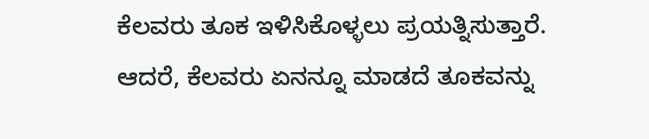ಕೆಲವರು ತೂಕ ಇಳಿಸಿಕೊಳ್ಳಲು ಪ್ರಯತ್ನಿಸುತ್ತಾರೆ. ಆದರೆ, ಕೆಲವರು ಏನನ್ನೂ ಮಾಡದೆ ತೂಕವನ್ನು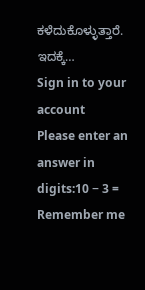ಕಳೆದುಕೊಳ್ಳುತ್ತಾರೆ. ಇದಕ್ಕೆ…
Sign in to your account
Please enter an answer in digits:10 − 3 =
Remember me